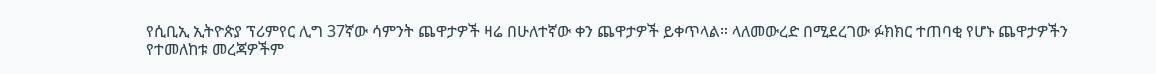የሲቢኢ ኢትዮጵያ ፕሪምየር ሊግ 37ኛው ሳምንት ጨዋታዎች ዛሬ በሁለተኛው ቀን ጨዋታዎች ይቀጥላል። ላለመውረድ በሚደረገው ፉክክር ተጠባቂ የሆኑ ጨዋታዎችን የተመለከቱ መረጃዎችም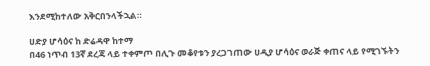እንደሚከተለው አቅርበንላችኋል።

ሀድያ ሆሳዕና ከ ድሬዳዋ ከተማ
በ46 ነጥብ 13ኛ ደረጃ ላይ ተቀምጦ በሊጉ መቆየቱን ያረጋገጠው ሀዲያ ሆሳዕና ወራጅ ቀጠና ላይ የሚገኙትን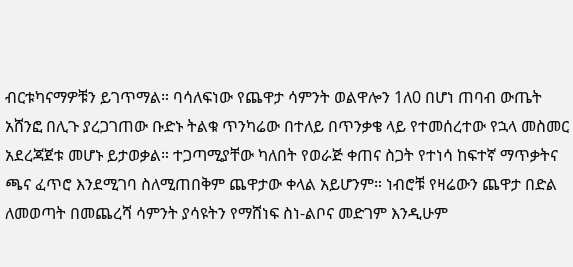ብርቱካናማዎቹን ይገጥማል። ባሳለፍነው የጨዋታ ሳምንት ወልዋሎን 1ለ0 በሆነ ጠባብ ውጤት አሸንፎ በሊጉ ያረጋገጠው ቡድኑ ትልቁ ጥንካሬው በተለይ በጥንቃቄ ላይ የተመሰረተው የኋላ መስመር አደረጃጀቱ መሆኑ ይታወቃል። ተጋጣሚያቸው ካለበት የወራጅ ቀጠና ስጋት የተነሳ ከፍተኛ ማጥቃትና ጫና ፈጥሮ እንደሚገባ ስለሚጠበቅም ጨዋታው ቀላል አይሆንም። ነብሮቹ የዛሬውን ጨዋታ በድል ለመወጣት በመጨረሻ ሳምንት ያሳዩትን የማሸነፍ ስነ-ልቦና መድገም እንዲሁም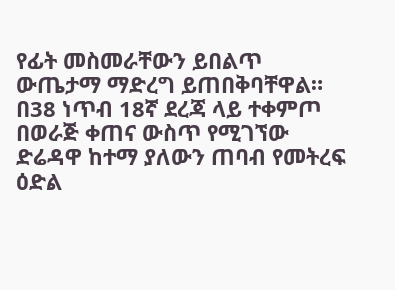የፊት መስመራቸውን ይበልጥ ውጤታማ ማድረግ ይጠበቅባቸዋል።
በ38 ነጥብ 18ኛ ደረጃ ላይ ተቀምጦ በወራጅ ቀጠና ውስጥ የሚገኘው ድሬዳዋ ከተማ ያለውን ጠባብ የመትረፍ ዕድል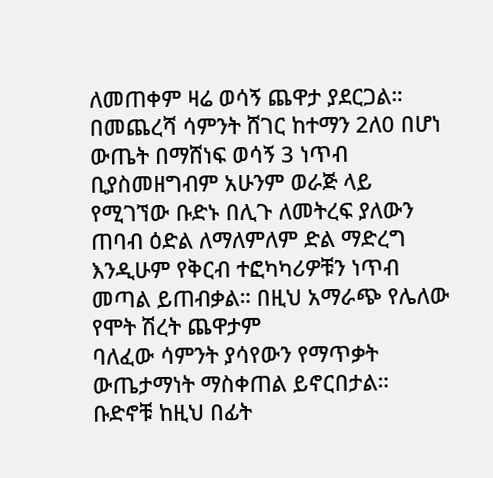ለመጠቀም ዛሬ ወሳኝ ጨዋታ ያደርጋል። በመጨረሻ ሳምንት ሸገር ከተማን 2ለ0 በሆነ ውጤት በማሸነፍ ወሳኝ 3 ነጥብ ቢያስመዘግብም አሁንም ወራጅ ላይ የሚገኘው ቡድኑ በሊጉ ለመትረፍ ያለውን ጠባብ ዕድል ለማለምለም ድል ማድረግ እንዲሁም የቅርብ ተፎካካሪዎቹን ነጥብ መጣል ይጠብቃል። በዚህ አማራጭ የሌለው የሞት ሽረት ጨዋታም
ባለፈው ሳምንት ያሳየውን የማጥቃት ውጤታማነት ማስቀጠል ይኖርበታል።
ቡድኖቹ ከዚህ በፊት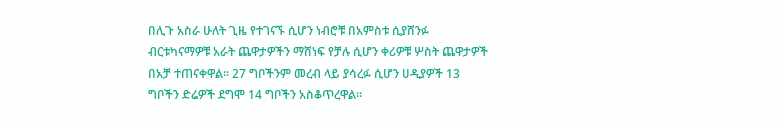በሊጉ አስራ ሁለት ጊዜ የተገናኙ ሲሆን ነብሮቹ በአምስቱ ሲያሸንፉ ብርቱካናማዎቹ አራት ጨዋታዎችን ማሸነፍ የቻሉ ሲሆን ቀሪዎቹ ሦስት ጨዋታዎች በአቻ ተጠናቀዋል። 27 ግቦችንም መረብ ላይ ያሳረፉ ሲሆን ሀዲያዎች 13 ግቦችን ድሬዎች ደግሞ 14 ግቦችን አስቆጥረዋል።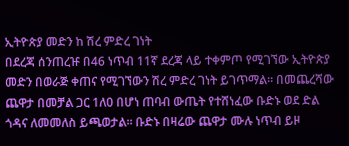ኢትዮጵያ መድን ከ ሽረ ምድረ ገነት
በደረጃ ሰንጠረዡ በ46 ነጥብ 11ኛ ደረጃ ላይ ተቀምጦ የሚገኘው ኢትዮጵያ መድን በወራጅ ቀጠና የሚገኘውን ሽረ ምድረ ገነት ይገጥማል። በመጨረሻው ጨዋታ በመቻል ጋር 1ለ0 በሆነ ጠባብ ውጤት የተሸነፈው ቡድኑ ወደ ድል ጎዳና ለመመለስ ይጫወታል። ቡድኑ በዛሬው ጨዋታ ሙሉ ነጥብ ይዞ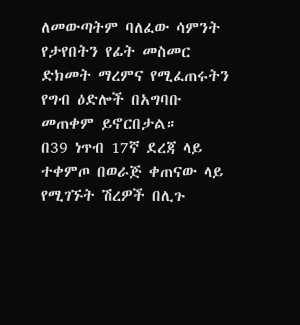ለመውጣትም ባለፈው ሳምንት የታየበትን የፊት መስመር ድክመት ማረምና የሚፈጠሩትን የግብ ዕድሎች በአግባቡ መጠቀም ይኖርበታል።
በ39 ነጥብ 17ኛ ደረጃ ላይ ተቀምጦ በወራጅ ቀጠናው ላይ የሚገኙት ሽረዎች በሊጉ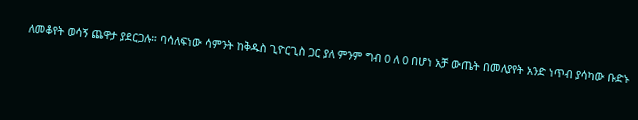ለመቆየት ወሳኝ ጨዋታ ያደርጋሉ። ባሳለፍነው ሳምንት ከቅዱስ ጊዮርጊስ ጋር ያለ ምንም ግብ 0 ለ 0 በሆነ አቻ ውጤት በመለያየት አንድ ነጥብ ያሳካው ቡድኑ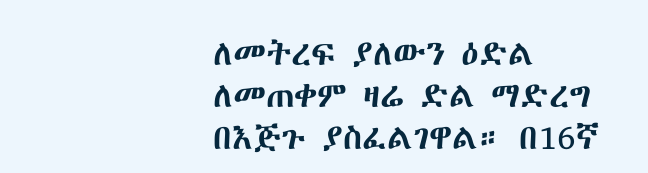ለመትረፍ ያለውን ዕድል ለመጠቀም ዛሬ ድል ማድረግ በእጅጉ ያስፈልገዋል። በ16ኛ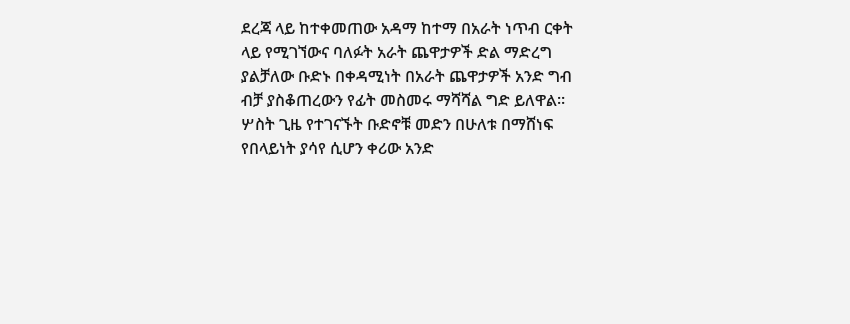ደረጃ ላይ ከተቀመጠው አዳማ ከተማ በአራት ነጥብ ርቀት ላይ የሚገኘውና ባለፉት አራት ጨዋታዎች ድል ማድረግ ያልቻለው ቡድኑ በቀዳሚነት በአራት ጨዋታዎች አንድ ግብ ብቻ ያስቆጠረውን የፊት መስመሩ ማሻሻል ግድ ይለዋል።
ሦስት ጊዜ የተገናኙት ቡድኖቹ መድን በሁለቱ በማሸነፍ የበላይነት ያሳየ ሲሆን ቀሪው አንድ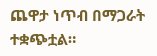ጨዋታ ነጥብ በማጋራት ተቋጭቷል።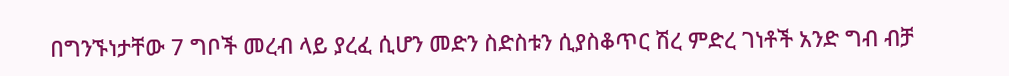በግንኙነታቸው 7 ግቦች መረብ ላይ ያረፈ ሲሆን መድን ስድስቱን ሲያስቆጥር ሽረ ምድረ ገነቶች አንድ ግብ ብቻ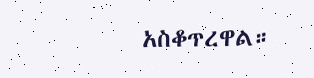አስቆጥረዋል።